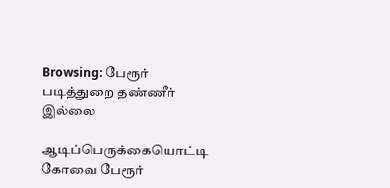Browsing: பேரூர் படித்துறை தண்ணீர் இல்லை

ஆடிப்பெருக்கையொட்டி கோவை பேரூர்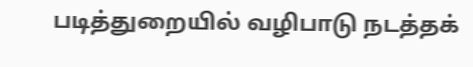படித்துறையில் வழிபாடு நடத்தக்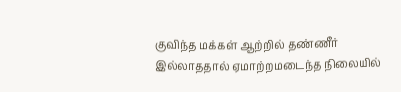குவிந்த மக்கள் ஆற்றில் தண்ணீர் இல்லாததால் ஏமாற்றமடைந்த நிலையில்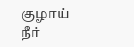குழாய் நீர்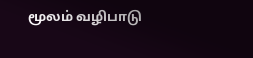மூலம் வழிபாடு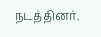நடத்தினர்.